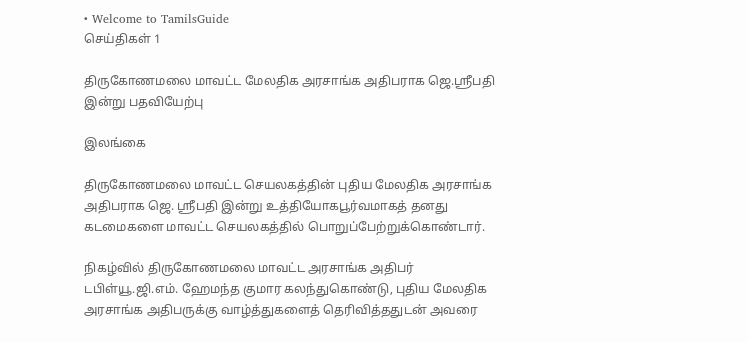• Welcome to TamilsGuide
செய்திகள் 1

திருகோணமலை மாவட்ட மேலதிக அரசாங்க அதிபராக ஜெ.ஸ்ரீபதி இன்று பதவியேற்பு

இலங்கை

திருகோணமலை மாவட்ட செயலகத்தின் புதிய மேலதிக அரசாங்க அதிபராக ஜெ. ஸ்ரீபதி இன்று உத்தியோகபூர்வமாகத் தனது கடமைகளை மாவட்ட செயலகத்தில் பொறுப்பேற்றுக்கொண்டார்.

நிகழ்வில் திருகோணமலை மாவட்ட அரசாங்க அதிபர் டபிள்யூ.ஜி.எம். ஹேமந்த குமார கலந்துகொண்டு, புதிய மேலதிக அரசாங்க அதிபருக்கு வாழ்த்துகளைத் தெரிவித்ததுடன் அவரை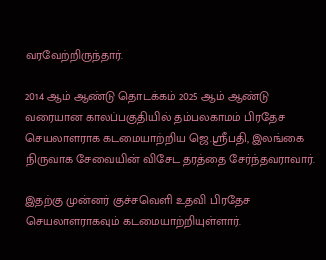வரவேற்றிருந்தார்.

2014 ஆம் ஆண்டு தொடக்கம் 2025 ஆம் ஆண்டு வரையான காலப்பகுதியில் தம்பலகாமம் பிரதேச செயலாளராக கடமையாற்றிய ஜெ.ஸ்ரீபதி, இலங்கை நிருவாக சேவையின் விசேட தரத்தை சேர்ந்தவராவார்.

இதற்கு முன்னர் குச்சவெளி உதவி பிரதேச செயலாளராகவும் கடமையாற்றியுள்ளார்.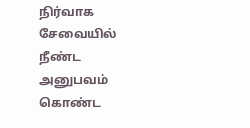நிர்வாக சேவையில் நீண்ட அனுபவம் கொண்ட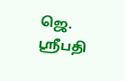ஜெ. ஸ்ரீபதி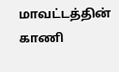மாவட்டத்தின் காணி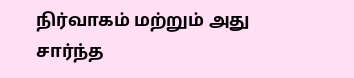நிர்வாகம் மற்றும் அது சார்ந்த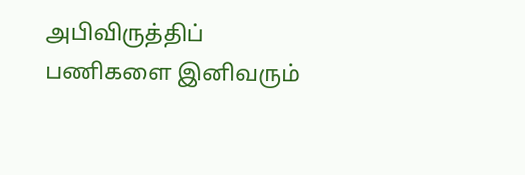அபிவிருத்திப் பணிகளை இனிவரும்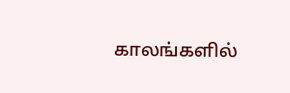காலங்களில்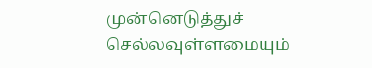முன்னெடுத்துச் செல்லவுள்ளமையும்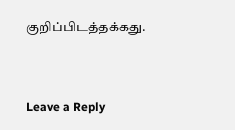குறிப்பிடத்தக்கது.


Leave a Reply